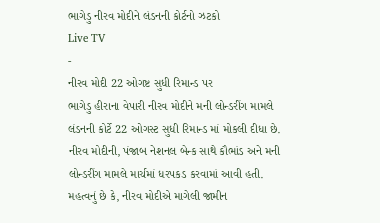ભાગેડુ નીરવ મોદીને લંડનની કોર્ટનો ઝટકો
Live TV
-
નીરવ મોદી 22 ઓગષ્ટ સુધી રિમાન્ડ પર
ભાગેડુ હીરાના વેપારી નીરવ મોદીને મની લોન્ડરીંગ મામલે લંડનની કોર્ટે 22 ઓગસ્ટ સુધી રિમાન્ડ માં મોકલી દીધા છે. નીરવ મોદીની, પંજાબ નેશનલ બેન્ક સાથે કૌભાંડ અને મની લોન્ડરીંગ મામલે માર્ચમાં ધરપકડ કરવામાં આવી હતી. મહત્વનું છે કે, નીરવ મોદીએ માગેલી જામીન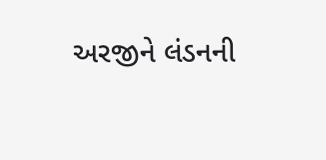અરજીને લંડનની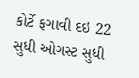કોર્ટે ફગાવી દઇ 22 સુધી ઓગસ્ટ સુધી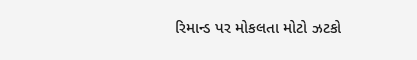રિમાન્ડ પર મોકલતા મોટો ઝટકો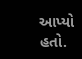આપ્યો હતો.